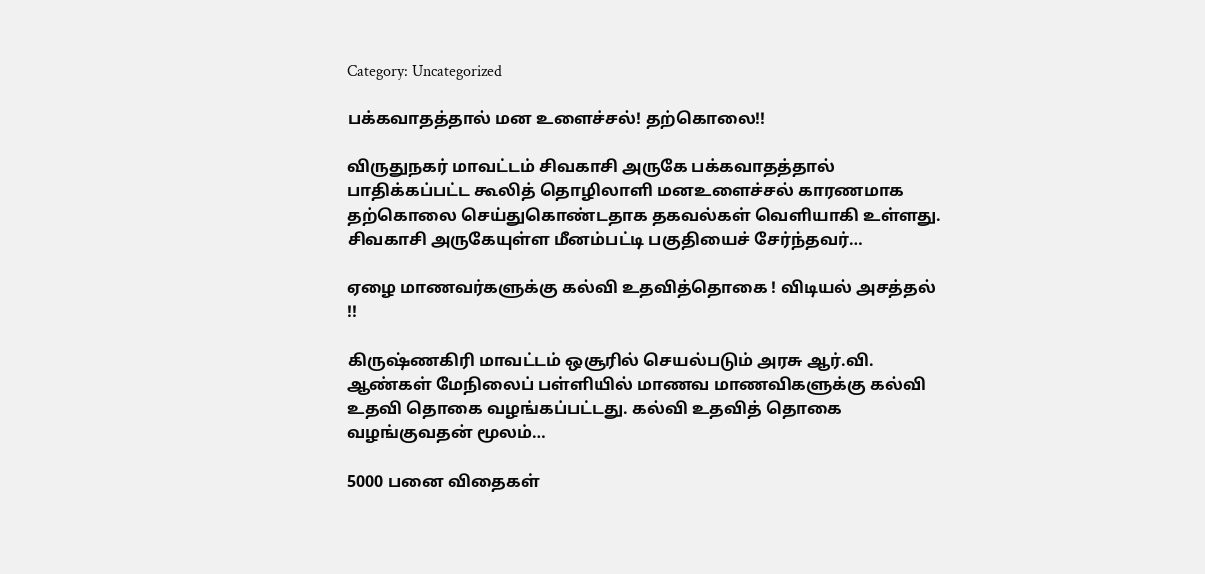Category: Uncategorized

பக்கவாதத்தால் மன உளைச்சல்! தற்கொலை!!

விருதுநகர் மாவட்டம் சிவகாசி அருகே பக்கவாதத்தால் பாதிக்கப்பட்ட கூலித் தொழிலாளி மனஉளைச்சல் காரணமாக தற்கொலை செய்துகொண்டதாக தகவல்கள் வெளியாகி உள்ளது. சிவகாசி அருகேயுள்ள மீனம்பட்டி பகுதியைச் சேர்ந்தவர்…

ஏழை மாணவர்களுக்கு கல்வி உதவித்தொகை ! விடியல் அசத்தல் !!

கிருஷ்ணகிரி மாவட்டம் ஒசூரில் செயல்படும் அரசு ஆர்.வி. ஆண்கள் மேநிலைப் பள்ளியில் மாணவ மாணவிகளுக்கு கல்வி உதவி தொகை வழங்கப்பட்டது. கல்வி உதவித் தொகை வழங்குவதன் மூலம்…

5000 பனை விதைகள்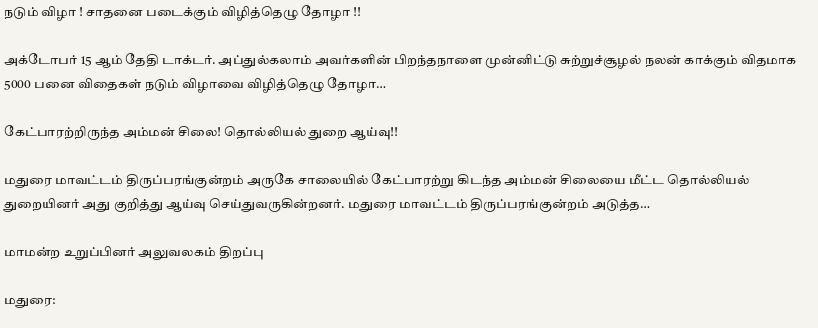நடும் விழா ! சாதனை படைக்கும் விழித்தெழு தோழா !!

அக்டோபர் 15 ஆம் தேதி டாக்டர். அப்துல்கலாம் அவர்களின் பிறந்தநாளை முன்னிட்டு சுற்றுச்சூழல் நலன் காக்கும் விதமாக 5000 பனை விதைகள் நடும் விழாவை விழித்தெழு தோழா…

கேட்பாரற்றிருந்த அம்மன் சிலை! தொல்லியல் துறை ஆய்வு!!

மதுரை மாவட்டம் திருப்பரங்குன்றம் அருகே சாலையில் கேட்பாரற்று கிடந்த அம்மன் சிலையை மீட்ட தொல்லியல் துறையினர் அது குறித்து ஆய்வு செய்துவருகின்றனர். மதுரை மாவட்டம் திருப்பரங்குன்றம் அடுத்த…

மாமன்ற உறுப்பினர் அலுவலகம் திறப்பு

மதுரை: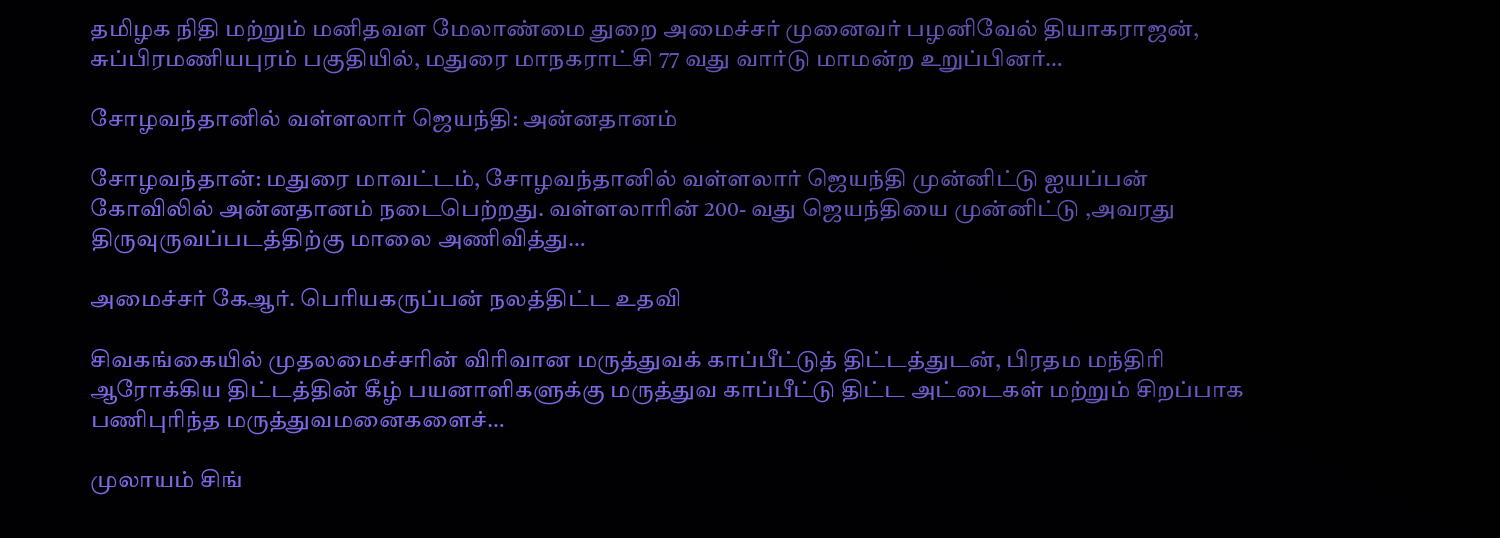தமிழக நிதி மற்றும் மனிதவள மேலாண்மை துறை அமைச்சர் முனைவர் பழனிவேல் தியாகராஜன், சுப்பிரமணியபுரம் பகுதியில், மதுரை மாநகராட்சி 77 வது வார்டு மாமன்ற உறுப்பினர்…

சோழவந்தானில் வள்ளலார் ஜெயந்தி: அன்னதானம்

சோழவந்தான்: மதுரை மாவட்டம், சோழவந்தானில் வள்ளலார் ஜெயந்தி முன்னிட்டு ஐயப்பன் கோவிலில் அன்னதானம் நடைபெற்றது. வள்ளலாரின் 200- வது ஜெயந்தியை முன்னிட்டு ,அவரது திருவுருவப்படத்திற்கு மாலை அணிவித்து…

அமைச்சர் கேஆர். பெரியகருப்பன் நலத்திட்ட உதவி

சிவகங்கையில் முதலமைச்சரின் விரிவான மருத்துவக் காப்பீட்டுத் திட்டத்துடன், பிரதம மந்திரி ஆரோக்கிய திட்டத்தின் கீழ் பயனாளிகளுக்கு மருத்துவ காப்பீட்டு திட்ட அட்டைகள் மற்றும் சிறப்பாக பணிபுரிந்த மருத்துவமனைகளைச்…

முலாயம் சிங்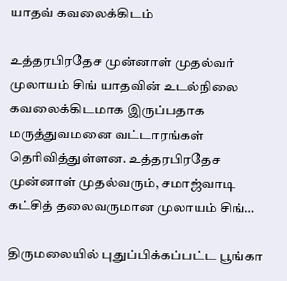யாதவ் கவலைக்கிடம்

உத்தரபிரதேச முன்னாள் முதல்வர் முலாயம் சிங் யாதவின் உடல்நிலை கவலைக்கிடமாக இருப்பதாக மருத்துவமனை வட்டாரங்கள் தெரிவித்துள்ளன. உத்தரபிரதேச முன்னாள் முதல்வரும், சமாஜ்வாடி கட்சித் தலைவருமான முலாயம் சிங்…

திருமலையில் புதுப்பிக்கப்பட்ட பூங்கா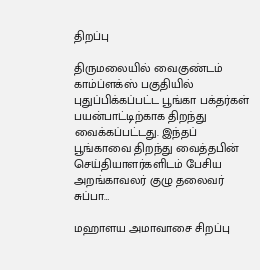திறப்பு

திருமலையில் வைகுண்டம் காம்ப்ளக்ஸ் பகுதியில் புதுப்பிக்கப்பட்ட பூங்கா பக்தர்கள் பயன்பாட்டிற்காக திறந்து வைக்கப்பட்டது. இந்தப் பூங்காவை திறந்து வைத்தபின் செய்தியாளர்களிடம் பேசிய அறங்காவலர் குழு தலைவர் சுப்பா…

மஹாளய அமாவாசை சிறப்பு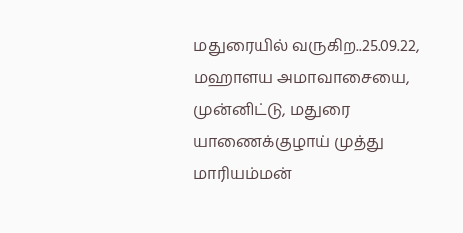மதுரையில் வருகிற..25.09.22, மஹாளய அமாவாசையை, முன்னிட்டு, மதுரை யாணைக்குழாய் முத்து மாரியம்மன்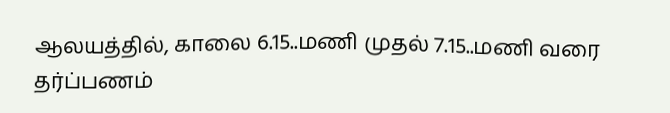ஆலயத்தில், காலை 6.15..மணி முதல் 7.15..மணி வரை தர்ப்பணம்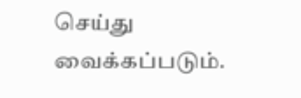செய்து வைக்கப்படும்.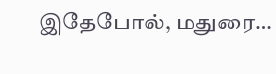இதேபோல், மதுரை…